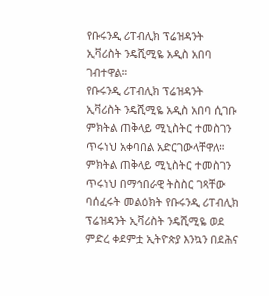የቡሩንዲ ሪፐብሊክ ፕሬዝዳንት ኢቫሪስት ንዴሺሚዬ አዲስ አበባ ገብተዋል።
የቡሩንዲ ሪፐብሊክ ፕሬዝዳንት ኢቫሪስት ንዴሺሚዬ አዲስ አበባ ሲገቡ ምክትል ጠቅላይ ሚኒስትር ተመስገን ጥሩነህ አቀባበል አድርገውላቸዋለ።
ምክትል ጠቅላይ ሚኒስትር ተመስገን ጥሩነህ በማኅበራዊ ትስስር ገጻቸው ባሰፈሩት መልዕክት የቡሩንዲ ሪፐብሊክ ፕሬዝዳንት ኢቫሪስት ንዴሺሚዬ ወደ ምድረ ቀደምቷ ኢትዮጵያ እንኳን በደሕና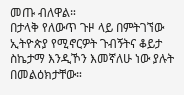መጡ ብለዋል።
በታላቅ የለውጥ ጉዞ ላይ በምትገኘው ኢትዮጵያ የሚኖርዎት ጉብኝትና ቆይታ ስኬታማ እንዲኾን እመኛለሁ ነው ያሉት በመልዕክታቸው።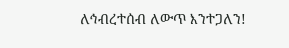ለኅብረተሰብ ለውጥ እንተጋለን!